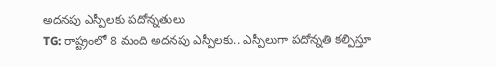అదనపు ఎస్పీలకు పదోన్నతులు
TG: రాష్ట్రంలో 8 మంది అదనపు ఎస్పీలకు.. ఎస్పీలుగా పదోన్నతి కల్పిస్తూ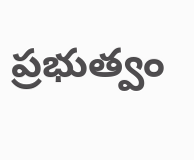ప్రభుత్వం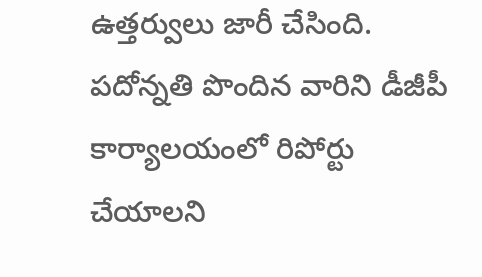ఉత్తర్వులు జారీ చేసింది. పదోన్నతి పొందిన వారిని డీజీపీ కార్యాలయంలో రిపోర్టు చేయాలని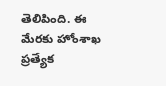తెలిపింది. ఈ మేరకు హోంశాఖ ప్రత్యేక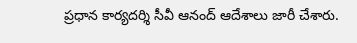ప్రధాన కార్యదర్శి సీవీ ఆనంద్ ఆదేశాలు జారీ చేశారు.